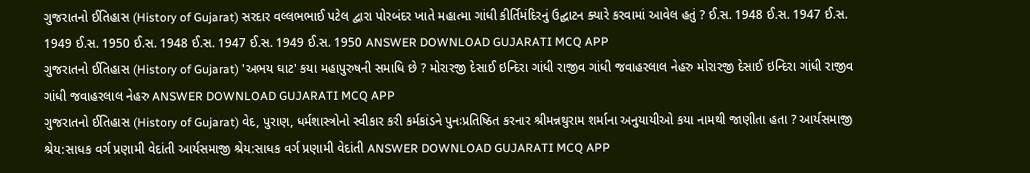ગુજરાતનો ઈતિહાસ (History of Gujarat) સરદાર વલ્લભભાઈ પટેલ દ્વારા પોરબંદર ખાતે મહાત્મા ગાંધી કીર્તિમંદિરનું ઉદ્ઘાટન ક્યારે કરવામાં આવેલ હતું ? ઈ.સ. 1948 ઈ.સ. 1947 ઈ.સ. 1949 ઈ.સ. 1950 ઈ.સ. 1948 ઈ.સ. 1947 ઈ.સ. 1949 ઈ.સ. 1950 ANSWER DOWNLOAD GUJARATI MCQ APP
ગુજરાતનો ઈતિહાસ (History of Gujarat) 'અભય ઘાટ' કયા મહાપુરુષની સમાધિ છે ? મોરારજી દેસાઈ ઇન્દિરા ગાંધી રાજીવ ગાંધી જવાહરલાલ નેહરુ મોરારજી દેસાઈ ઇન્દિરા ગાંધી રાજીવ ગાંધી જવાહરલાલ નેહરુ ANSWER DOWNLOAD GUJARATI MCQ APP
ગુજરાતનો ઈતિહાસ (History of Gujarat) વેદ, પુરાણ, ધર્મશાસ્ત્રોનો સ્વીકાર કરી કર્મકાંડને પુનઃપ્રતિષ્ઠિત કરનાર શ્રીમન્નથુરામ શર્માના અનુયાયીઓ કયા નામથી જાણીતા હતા ? આર્યસમાજી શ્રેય:સાધક વર્ગ પ્રણામી વેદાંતી આર્યસમાજી શ્રેય:સાધક વર્ગ પ્રણામી વેદાંતી ANSWER DOWNLOAD GUJARATI MCQ APP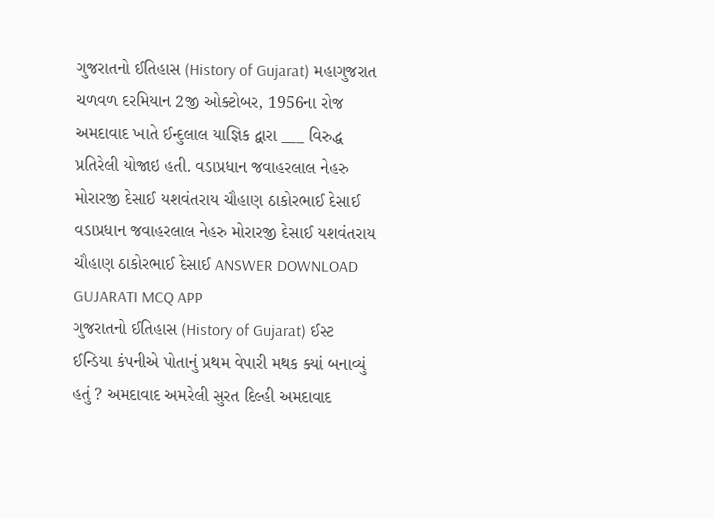ગુજરાતનો ઈતિહાસ (History of Gujarat) મહાગુજરાત ચળવળ દરમિયાન 2જી ઓક્ટોબર, 1956ના રોજ અમદાવાદ ખાતે ઈન્દુલાલ યાજ્ઞિક દ્વારા ___ વિરુદ્ધ પ્રતિરેલી યોજાઇ હતી. વડાપ્રધાન જવાહરલાલ નેહરુ મોરારજી દેસાઈ યશવંતરાય ચૌહાણ ઠાકોરભાઈ દેસાઈ વડાપ્રધાન જવાહરલાલ નેહરુ મોરારજી દેસાઈ યશવંતરાય ચૌહાણ ઠાકોરભાઈ દેસાઈ ANSWER DOWNLOAD GUJARATI MCQ APP
ગુજરાતનો ઈતિહાસ (History of Gujarat) ઈસ્ટ ઈન્ડિયા કંપનીએ પોતાનું પ્રથમ વેપારી મથક ક્યાં બનાવ્યું હતું ? અમદાવાદ અમરેલી સુરત દિલ્હી અમદાવાદ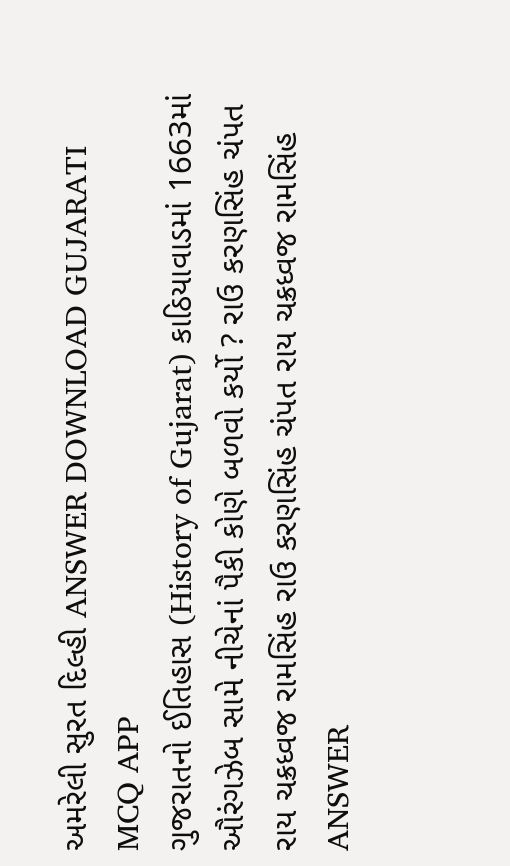અમરેલી સુરત દિલ્હી ANSWER DOWNLOAD GUJARATI MCQ APP
ગુજરાતનો ઈતિહાસ (History of Gujarat) કાઠિયાવાડમાં 1663માં ઔરંગઝેબ સામે નીચેનાં પૈકી કોણે બળવો કર્યો ? રાઉ કરણસિંહ ચંપત રાય ચક્રધ્વજ રામસિંહ રાઉ કરણસિંહ ચંપત રાય ચક્રધ્વજ રામસિંહ ANSWER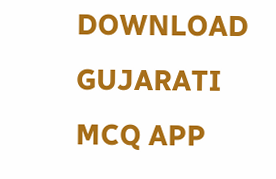DOWNLOAD GUJARATI MCQ APP